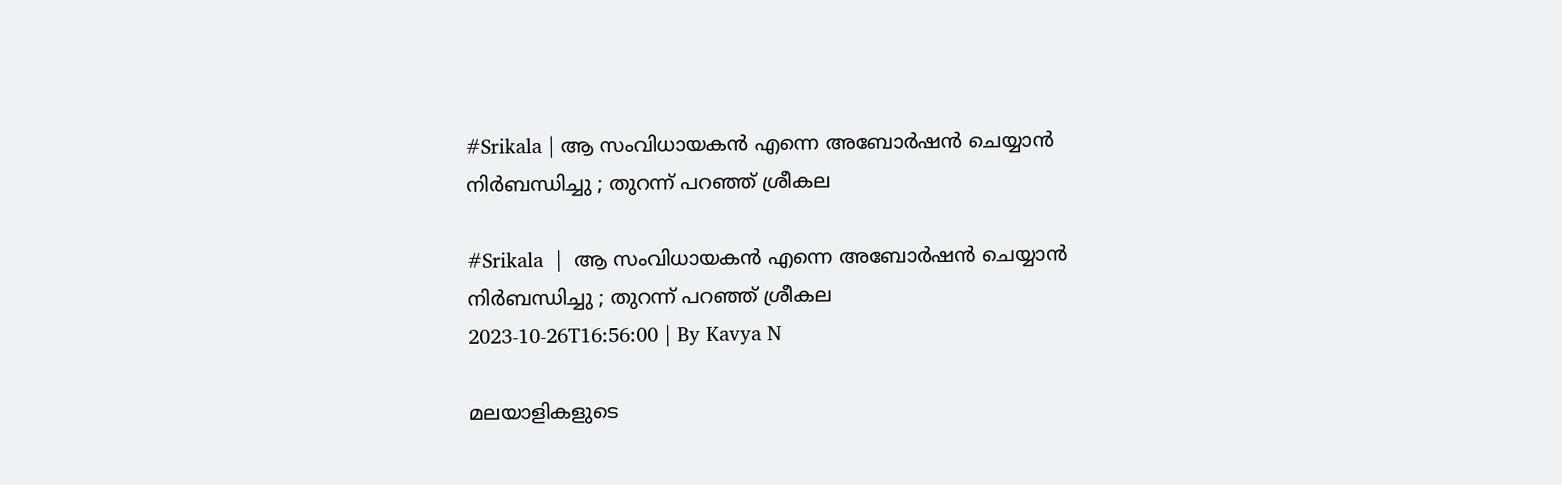#Srikala | ആ സംവിധായകൻ എന്നെ അബോർഷൻ ചെയ്യാൻ നിർബന്ധിച്ചു ; തുറന്ന് പറഞ്ഞ് ശ്രീകല

#Srikala  |  ആ സംവിധായകൻ എന്നെ അബോർഷൻ ചെയ്യാൻ നിർബന്ധിച്ചു ; തുറന്ന് പറഞ്ഞ് ശ്രീകല
2023-10-26T16:56:00 | By Kavya N

മലയാളികളുടെ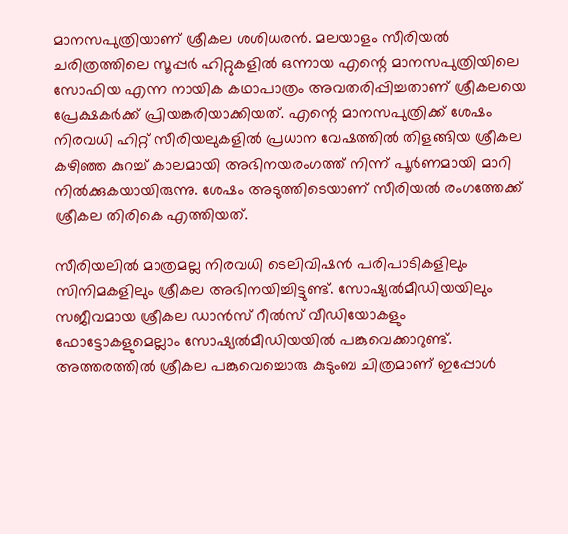മാനസപുത്രിയാണ് ശ്രീകല ശശിധരൻ. മലയാളം സീരിയൽ ചരിത്രത്തിലെ സൂപ്പർ ഹിറ്റുകളിൽ ഒന്നായ എന്റെ മാനസപുത്രിയിലെ സോഫിയ എന്ന നായിക കഥാപാത്രം അവതരിപ്പിച്ചതാണ് ശ്രീകലയെ പ്രേക്ഷകർക്ക് പ്രിയങ്കരിയാക്കിയത്. എന്റെ മാനസപുത്രിക്ക് ശേഷം നിരവധി ഹിറ്റ് സീരിയലുകളിൽ പ്രധാന വേഷത്തിൽ തിളങ്ങിയ ശ്രീകല കഴിഞ്ഞ കുറച്ച് കാലമായി അഭിനയരംഗത്ത് നിന്ന് പൂർണമായി മാറി നിൽക്കുകയായിരുന്നു. ശേഷം അടുത്തിടെയാണ് സീരിയൽ രംഗത്തേക്ക് ശ്രീകല തിരികെ എത്തിയത്.

സീരിയലിൽ മാത്രമല്ല നിരവധി ടെലിവിഷൻ പരിപാടികളിലും സിനിമകളിലും ശ്രീകല അഭിനയിച്ചിട്ടുണ്ട്. സോഷ്യൽമീഡിയയിലും സജീവമായ ശ്രീകല ഡാൻസ് റീൽസ് വീഡിയോകളും ഫോട്ടോകളുമെല്ലാം സോഷ്യൽമീഡിയയിൽ പങ്കുവെക്കാറുണ്ട്. അത്തരത്തിൽ ശ്രീകല പങ്കുവെച്ചൊരു കുടുംബ ചിത്രമാണ് ഇപ്പോൾ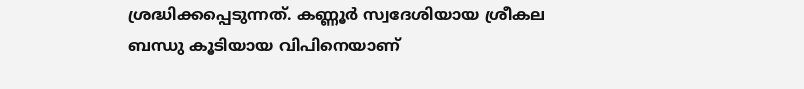ശ്രദ്ധിക്കപ്പെടുന്നത്. കണ്ണൂർ സ്വദേശിയായ ശ്രീകല ബന്ധു കൂടിയായ വിപിനെയാണ്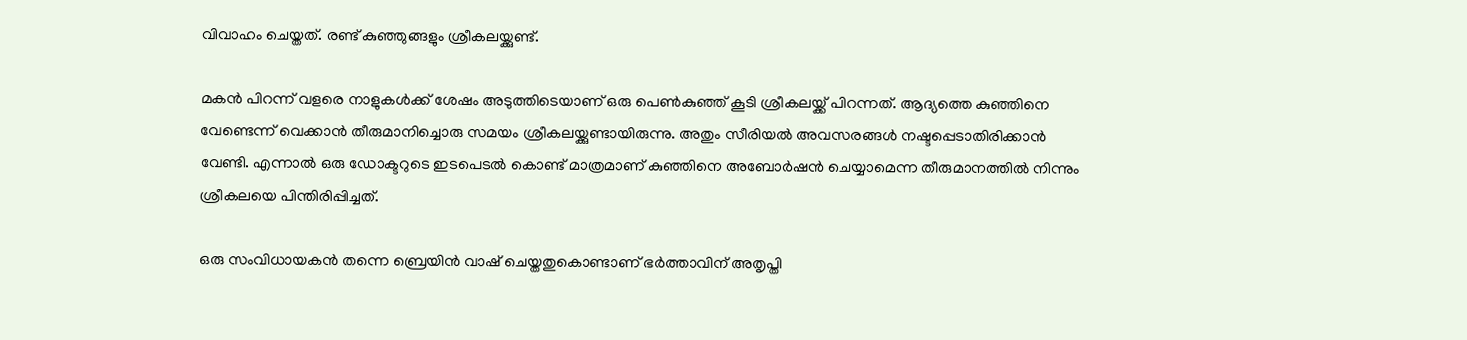വിവാഹം ചെയ്തത്. രണ്ട് കുഞ്ഞുങ്ങളും ശ്രീകലയ്ക്കുണ്ട്.

മകൻ പിറന്ന് വളരെ നാളുകൾക്ക് ശേഷം അടുത്തിടെയാണ് ഒരു പെൺകുഞ്ഞ് കൂടി ശ്രീകലയ്ക്ക് പിറന്നത്. ആദ്യത്തെ കുഞ്ഞിനെ വേണ്ടെന്ന് വെക്കാൻ തീരുമാനിച്ചൊരു സമയം ശ്രീകലയ്ക്കുണ്ടായിരുന്നു. അതും സീരിയൽ അവസരങ്ങൾ നഷ്ടപ്പെടാതിരിക്കാൻ വേണ്ടി. എന്നാൽ ഒരു ഡോക്ടറുടെ ഇടപെടൽ‌ കൊണ്ട് മാത്രമാണ് കുഞ്ഞിനെ അബോർഷൻ ചെയ്യാമെന്ന തീരുമാനത്തിൽ നിന്നും ശ്രീകലയെ പിന്തിരിപ്പിച്ചത്.

ഒരു സംവിധായകൻ തന്നെ ബ്രെയിൻ വാഷ് ചെയ്തതുകൊണ്ടാണ് ഭർത്താവിന് അതൃപ്തി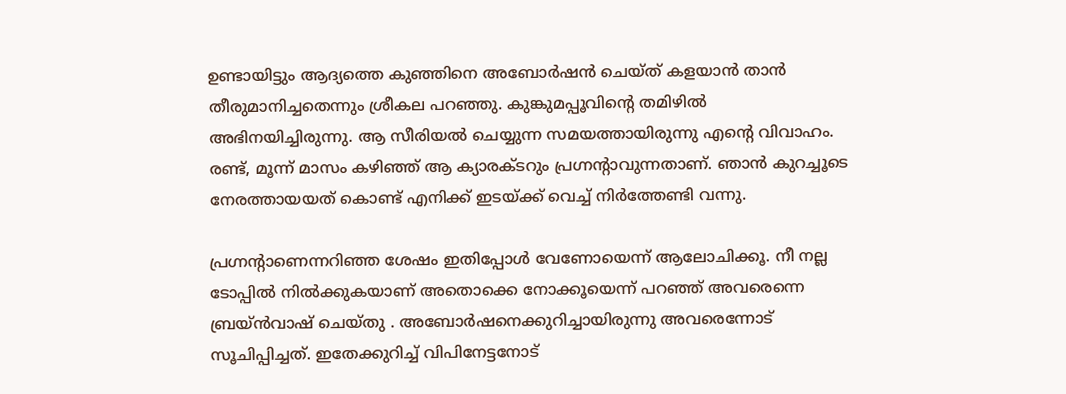ഉണ്ടായിട്ടും ആദ്യത്തെ കുഞ്ഞിനെ അബോർ‌ഷൻ ചെയ്ത് കളയാൻ താൻ തീരുമാനിച്ചതെന്നും ശ്രീകല പറഞ്ഞു. കുങ്കുമപ്പൂവിന്റെ തമിഴില്‍ അഭിനയിച്ചിരുന്നു. ആ സീരിയല്‍ ചെയ്യുന്ന സമയത്തായിരുന്നു എന്റെ വിവാഹം. രണ്ട്, മൂന്ന് മാസം കഴിഞ്ഞ് ആ ക്യാരക്ടറും പ്രഗ്നന്റാവുന്നതാണ്. ഞാന്‍ കുറച്ചൂടെ നേരത്തായയത് കൊണ്ട് എനിക്ക് ഇടയ്ക്ക് വെച്ച് നിര്‍ത്തേണ്ടി വന്നു.

പ്രഗ്നന്റാണെന്നറിഞ്ഞ ശേഷം ഇതിപ്പോള്‍ വേണോയെന്ന് ആലോചിക്കൂ. നീ നല്ല ടോപ്പില്‍ നില്‍ക്കുകയാണ് അതൊക്കെ നോക്കൂയെന്ന് പറഞ്ഞ് അവരെന്നെ ബ്രയ്ന്‍വാഷ് ചെയ്തു . അബോര്‍ഷനെക്കുറിച്ചായിരുന്നു അവരെന്നോട് സൂചിപ്പിച്ചത്. ഇതേക്കുറിച്ച് വിപിനേട്ടനോട്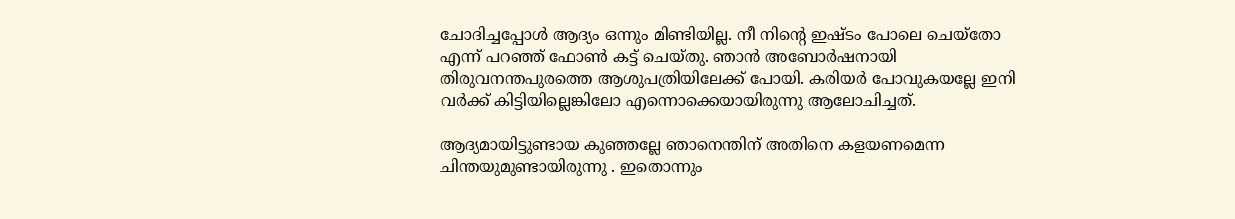ചോദിച്ചപ്പോള്‍ ആദ്യം ഒന്നും മിണ്ടിയില്ല. നീ നിന്റെ ഇഷ്ടം പോലെ ചെയ്‌തോ എന്ന് പറഞ്ഞ് ഫോണ്‍ കട്ട് ചെയ്തു. ഞാന്‍ അബോര്‍ഷനായി തിരുവനന്തപുരത്തെ ആശുപത്രിയിലേക്ക് പോയി. കരിയര്‍ പോവുകയല്ലേ ഇനി വര്‍ക്ക് കിട്ടിയില്ലെങ്കിലോ എന്നൊക്കെയായിരുന്നു ആലോചിച്ചത്.

ആദ്യമായിട്ടുണ്ടായ കുഞ്ഞല്ലേ ഞാനെന്തിന് അതിനെ കളയണമെന്ന ചിന്തയുമുണ്ടായിരുന്നു . ഇതൊന്നും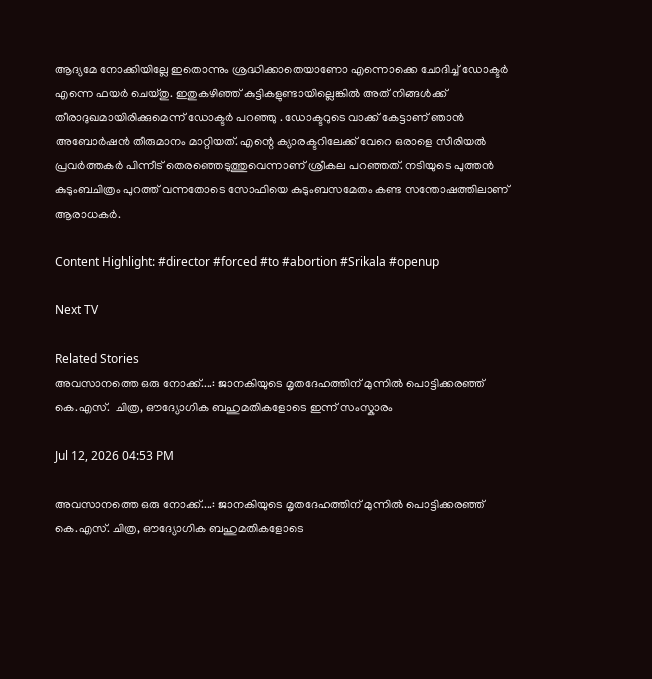ആദ്യമേ നോക്കിയില്ലേ ഇതൊന്നും ശ്രദ്ധിക്കാതെയാണോ എന്നൊക്കെ ചോദിച്ച് ഡോക്ടര്‍ എന്നെ ഫയര്‍ ചെയ്തു. ഇതുകഴിഞ്ഞ് കുട്ടികളുണ്ടായില്ലെങ്കില്‍ അത് നിങ്ങള്‍ക്ക് തീരാദുഖമായിരിക്കുമെന്ന് ഡോക്ടര്‍ പറഞ്ഞു . ഡോക്ടറുടെ വാക്ക് കേട്ടാണ് ഞാന്‍ അബോര്‍ഷന്‍ തീരുമാനം മാറ്റിയത്. എന്റെ ക്യാരക്ടറിലേക്ക് വേറെ ഒരാളെ സീരിയല്‍ പ്രവര്‍ത്തകര്‍ പിന്നീട് തെരഞ്ഞെടുത്തുവെന്നാണ് ശ്രീകല പറഞ്ഞത്. നടിയുടെ പുത്തൻ കുടുംബചിത്രം പുറത്ത് വന്നതോടെ സോഫിയെ കുടുംബസമേതം കണ്ട സന്തോഷത്തിലാണ് ആരാധകർ.

Content Highlight: #director #forced #to #abortion #Srikala #openup

Next TV

Related Stories
അവസാനത്തെ ഒരു നോക്ക്....: ജാനകിയുടെ മൃതദേഹത്തിന് മുന്നിൽ പൊട്ടിക്കരഞ്ഞ് കെ.എസ്.  ചിത്ര, ഔദ്യോഗിക ബഹുമതികളോടെ ഇന്ന് സംസ്കാരം

Jul 12, 2026 04:53 PM

അവസാനത്തെ ഒരു നോക്ക്....: ജാനകിയുടെ മൃതദേഹത്തിന് മുന്നിൽ പൊട്ടിക്കരഞ്ഞ് കെ.എസ്. ചിത്ര, ഔദ്യോഗിക ബഹുമതികളോടെ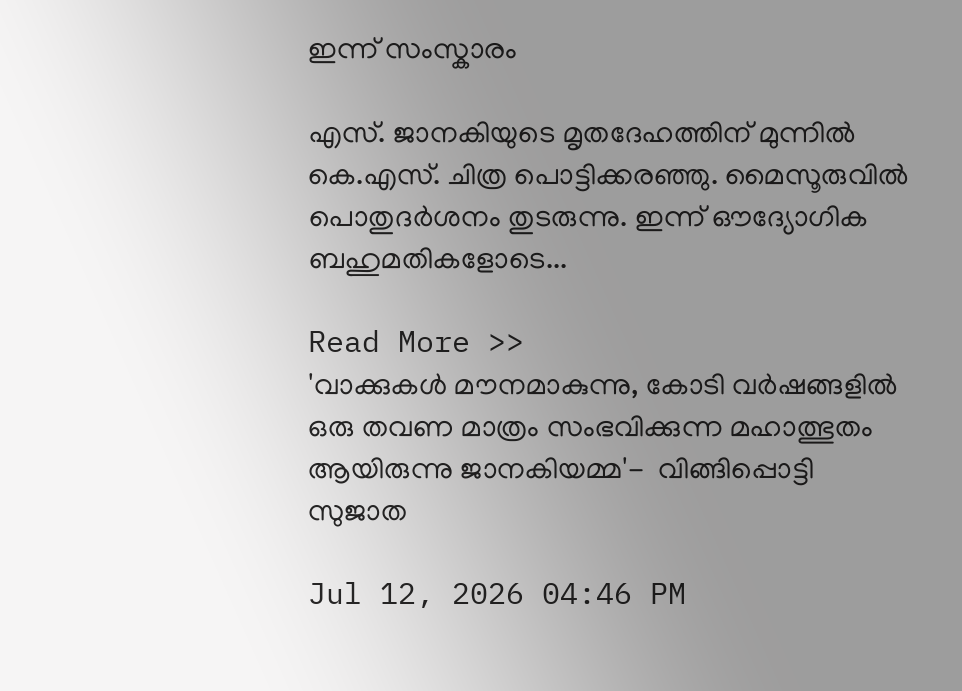ഇന്ന് സംസ്കാരം

എസ്. ജാനകിയുടെ മൃതദേഹത്തിന് മുന്നിൽ കെ.എസ്. ചിത്ര പൊട്ടിക്കരഞ്ഞു. മൈസൂരുവിൽ പൊതുദർശനം തുടരുന്നു. ഇന്ന് ഔദ്യോഗിക ബഹുമതികളോടെ...

Read More >>
'വാക്കുകൾ മൗനമാകുന്നു, കോടി വർഷങ്ങളിൽ ഒരു തവണ മാത്രം സംഭവിക്കുന്ന മഹാത്ഭുതം ആയിരുന്നു ജാനകിയമ്മ'-  വിങ്ങിപ്പൊട്ടി സുജാത

Jul 12, 2026 04:46 PM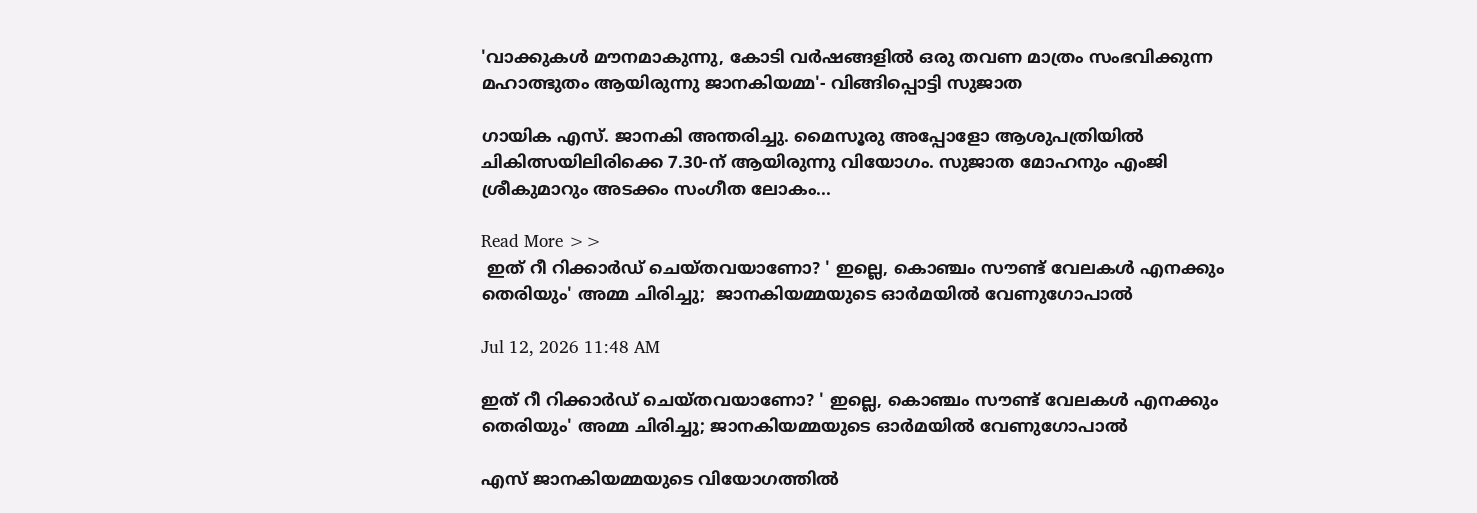'വാക്കുകൾ മൗനമാകുന്നു, കോടി വർഷങ്ങളിൽ ഒരു തവണ മാത്രം സംഭവിക്കുന്ന മഹാത്ഭുതം ആയിരുന്നു ജാനകിയമ്മ'- വിങ്ങിപ്പൊട്ടി സുജാത

ഗായിക എസ്. ജാനകി അന്തരിച്ചു. മൈസൂരു അപ്പോളോ ആശുപത്രിയിൽ ചികിത്സയിലിരിക്കെ 7.30-ന് ആയിരുന്നു വിയോഗം. സുജാത മോഹനും എംജി ശ്രീകുമാറും അടക്കം സംഗീത ലോകം...

Read More >>
 ഇത് റീ റിക്കാർഡ് ചെയ്തവയാണോ? ' ഇല്ലെ, കൊഞ്ചം സൗണ്ട് വേലകൾ എനക്കും തെരിയും' അമ്മ ചിരിച്ചു;  ജാനകിയമ്മയുടെ ഓർമയിൽ വേണുഗോപാൽ

Jul 12, 2026 11:48 AM

ഇത് റീ റിക്കാർഡ് ചെയ്തവയാണോ? ' ഇല്ലെ, കൊഞ്ചം സൗണ്ട് വേലകൾ എനക്കും തെരിയും' അമ്മ ചിരിച്ചു; ജാനകിയമ്മയുടെ ഓർമയിൽ വേണുഗോപാൽ

എസ് ജാനകിയമ്മയുടെ വിയോഗത്തിൽ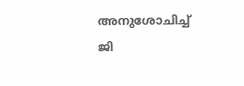അനുശോചിച്ച് ജി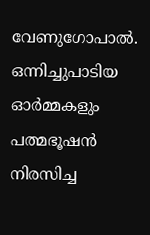വേണുഗോപാൽ. ഒന്നിച്ചുപാടിയ ഓർമ്മകളും പത്മഭൂഷൻ നിരസിച്ച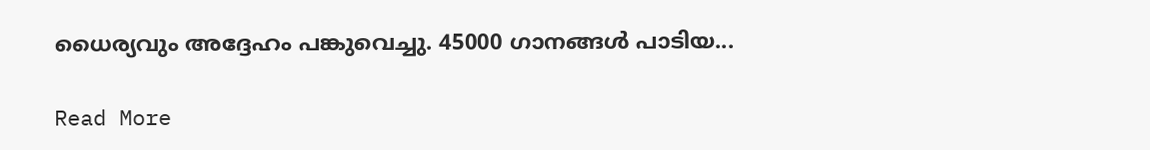ധൈര്യവും അദ്ദേഹം പങ്കുവെച്ചു. 45000 ഗാനങ്ങൾ പാടിയ...

Read More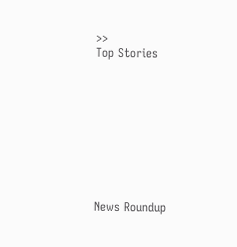>>
Top Stories










News Roundup